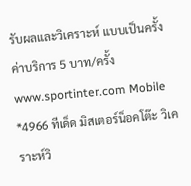รับผลและวิเคราะห์ แบบเป็นครั้งค่าบริการ 5 บาท/ครั้ง
www.sportinter.com Mobile *4966 ทีเด็ด มิสเตอร์น็อคโต๊ะ วิเคราะห์วิ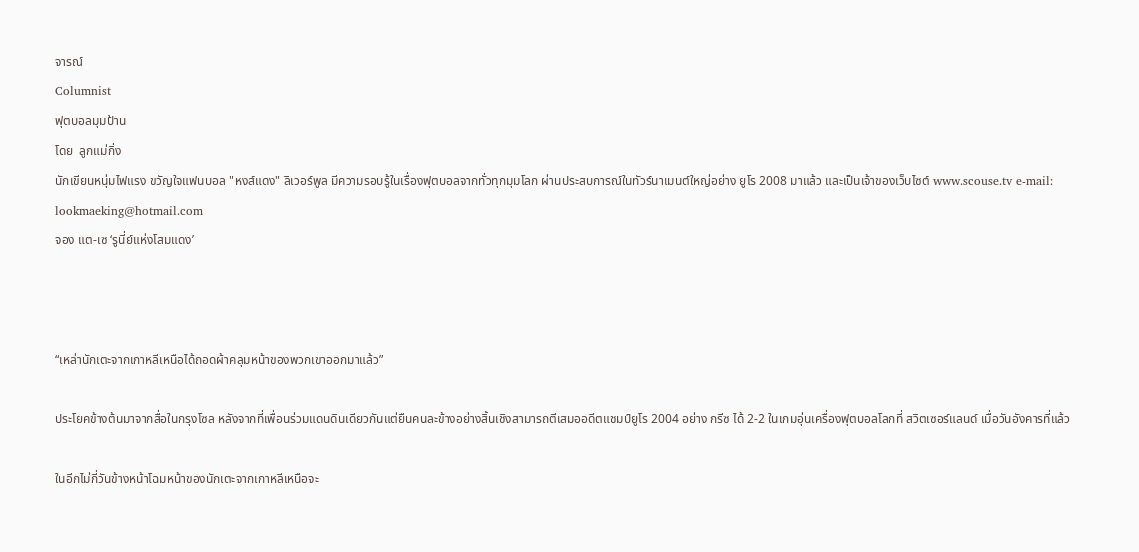จารณ์
Columnist
ฟุตบอลมุมป้าน
โดย  ลูกแม่กิ่ง
นักเขียนหนุ่มไฟแรง ขวัญใจแฟนบอล "หงส์แดง" ลิเวอร์พูล มีความรอบรู้ในเรื่องฟุตบอลจากทั่วทุกมุมโลก ผ่านประสบการณ์ในทัวร์นาเมนต์ใหญ่อย่าง ยูโร 2008 มาแล้ว และเป็นเจ้าของเว็บไซต์ www.scouse.tv e-mail: lookmaeking@hotmail.com
จอง แต-เซ ‘รูนี่ย์แห่งโสมแดง’



“เหล่านักเตะจากเกาหลีเหนือได้ถอดผ้าคลุมหน้าของพวกเขาออกมาแล้ว”

ประโยคข้างต้นมาจากสื่อในกรุงโซล หลังจากที่เพื่อนร่วมแดนดินเดียวกันแต่ยืนคนละข้างอย่างสิ้นเชิงสามารถตีเสมออดีตแชมป์ยูโร 2004 อย่าง กรีซ ได้ 2-2 ในเกมอุ่นเครื่องฟุตบอลโลกที่ สวิตเซอร์แลนด์ เมื่อวันอังคารที่แล้ว

ในอีกไม่กี่วันข้างหน้าโฉมหน้าของนักเตะจากเกาหลีเหนือจะ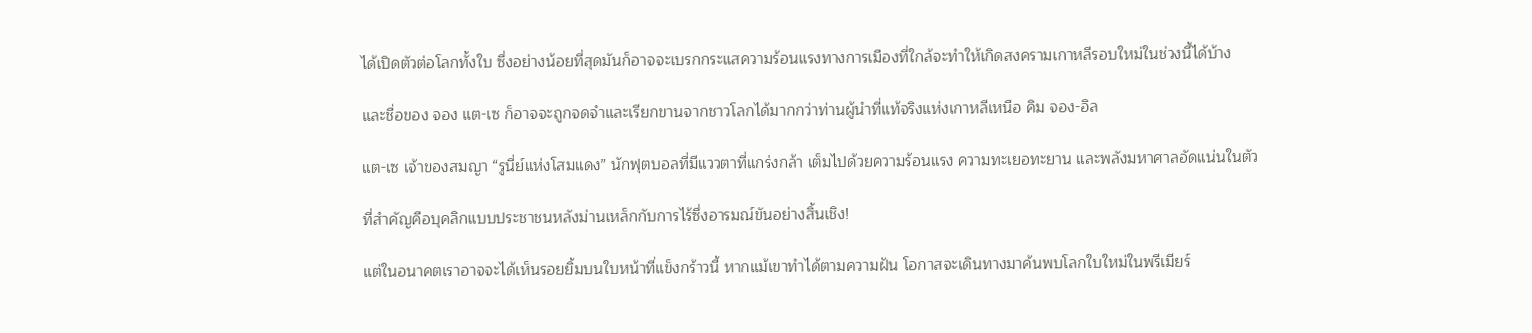ได้เปิดตัวต่อโลกทั้งใบ ซึ่งอย่างน้อยที่สุดมันก็อาจจะเบรกกระแสความร้อนแรงทางการเมืองที่ใกล้จะทำให้เกิดสงครามเกาหลีรอบใหม่ในช่วงนี้ได้บ้าง

และชื่อของ จอง แต-เซ ก็อาจจะถูกจดจำและเรียกขานจากชาวโลกได้มากกว่าท่านผู้นำที่แท้จริงแห่งเกาหลีเหนือ คิม จอง-อิล

แต-เซ เจ้าของสมญา “รูนี่ย์แห่งโสมแดง” นักฟุตบอลที่มีแววตาที่แกร่งกล้า เต็มไปด้วยความร้อนแรง ความทะเยอทะยาน และพลังมหาศาลอัดแน่นในตัว

ที่สำคัญคือบุคลิกแบบประชาชนหลังม่านเหล็กกับการไร้ซึ่งอารมณ์ขันอย่างสิ้นเชิง!

แต่ในอนาคตเราอาจจะได้เห็นรอยยิ้มบนใบหน้าที่แข็งกร้าวนี้ หากแม้เขาทำได้ตามความฝัน โอกาสจะเดินทางมาค้นพบโลกใบใหม่ในพรีเมียร์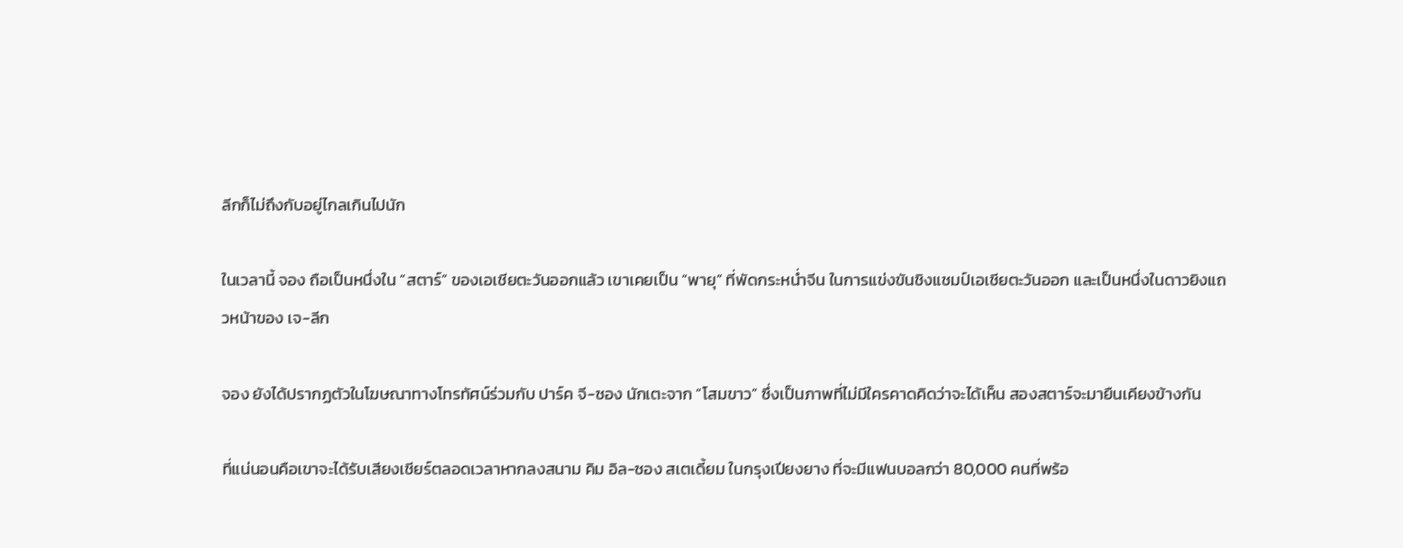ลีกก็ไม่ถึงกับอยู่ไกลเกินไปนัก

ในเวลานี้ จอง ถือเป็นหนึ่งใน “สตาร์” ของเอเชียตะวันออกแล้ว เขาเคยเป็น “พายุ” ที่พัดกระหน่ำจีน ในการแข่งขันชิงแชมป์เอเชียตะวันออก และเป็นหนึ่งในดาวยิงแถวหน้าของ เจ-ลีก

จอง ยังได้ปรากฏตัวในโฆษณาทางโทรทัศน์ร่วมกับ ปาร์ค จี-ซอง นักเตะจาก “โสมขาว” ซึ่งเป็นภาพที่ไม่มีใครคาดคิดว่าจะได้เห็น สองสตาร์จะมายืนเคียงข้างกัน

ที่แน่นอนคือเขาจะได้รับเสียงเชียร์ตลอดเวลาหากลงสนาม คิม อิล-ซอง สเตเดี้ยม ในกรุงเปียงยาง ที่จะมีแฟนบอลกว่า 80,000 คนที่พร้อ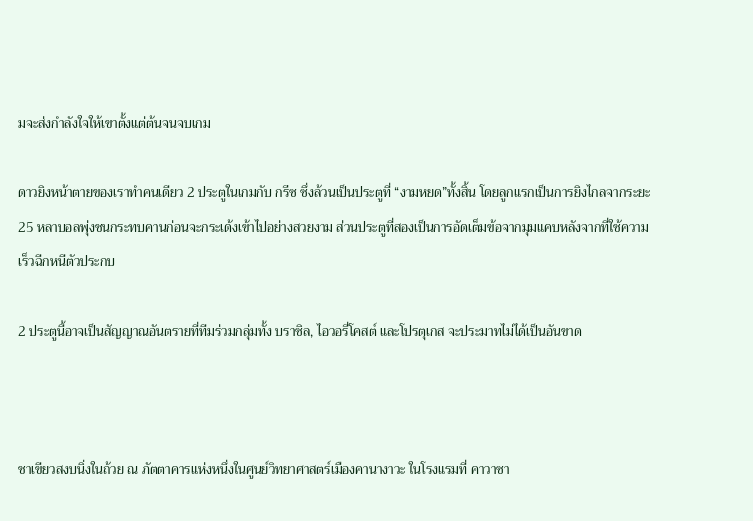มจะส่งกำลังใจให้เขาตั้งแต่ต้นจนจบเกม

ดาวยิงหน้าตายของเราทำคนเดียว 2 ประตูในเกมกับ กรีซ ซึ่งล้วนเป็นประตูที่ “งามหยด”ทั้งสิ้น โดยลูกแรกเป็นการยิงไกลจากระยะ 25 หลาบอลพุ่งชนกระทบคานก่อนจะกระเด้งเข้าไปอย่างสวยงาม ส่วนประตูที่สองเป็นการอัดเต็มข้อจากมุมแคบหลังจากที่ใช้ความเร็วฉีกหนีตัวประกบ

2 ประตูนี้อาจเป็นสัญญาณอันตรายที่ทีมร่วมกลุ่มทั้ง บราซิล, ไอวอรี่โคสต์ และโปรตุเกส จะประมาทไม่ได้เป็นอันขาด



ชาเขียวสงบนิ่งในถ้วย ณ ภัตตาคารแห่งหนึ่งในศูนย์วิทยาศาสตร์เมืองคานางาวะ ในโรงแรมที่ คาวาซา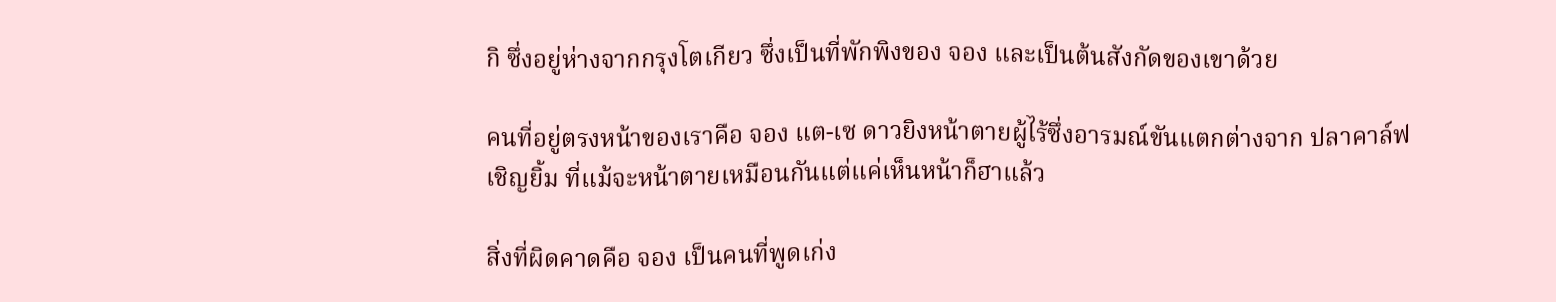กิ ซึ่งอยู่ห่างจากกรุงโตเกียว ซึ่งเป็นที่พักพิงของ จอง และเป็นต้นสังกัดของเขาด้วย

คนที่อยู่ตรงหน้าของเราคือ จอง แต-เซ ดาวยิงหน้าตายผู้ไร้ซึ่งอารมณ์ขันแตกต่างจาก ปลาคาล์ฟ เชิญยิ้ม ที่แม้จะหน้าตายเหมือนกันแต่แค่เห็นหน้าก็ฮาแล้ว

สิ่งที่ผิดคาดคือ จอง เป็นคนที่พูดเก่ง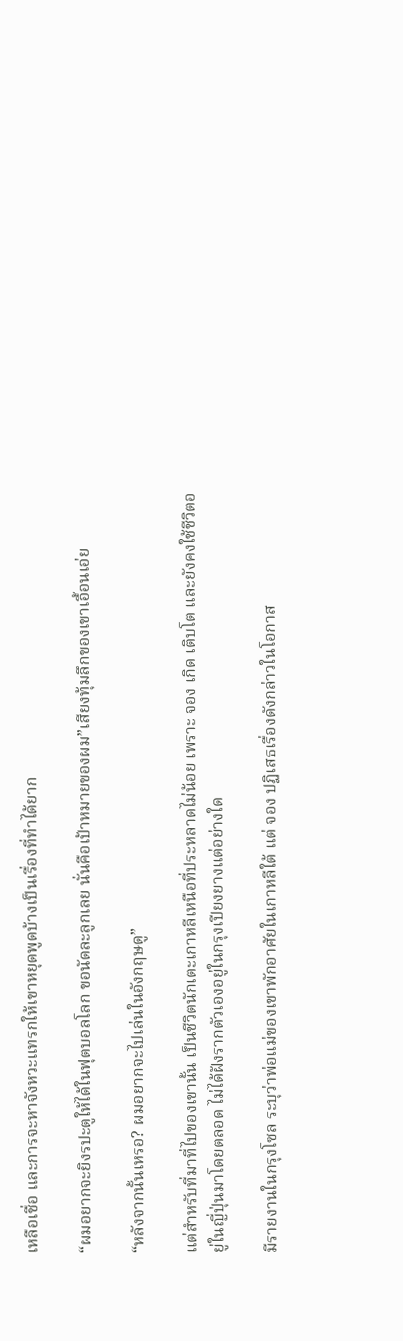เหลือเชื่อ และการจะหาจังหวะแทรกให้เขาหยุดพูดบ้างเป็นเรื่องที่ทำได้ยาก

“ผมอยากจะยิงรปะตูให้ได้ในฟุตบอลโลก ขอนัดละลูกเลย นั่นคือเป้าหมายของผม”เสียงทุ้มลึกของเขาเอื้อนเอ่ย

“หลังจากนั้นเหรอ? ผมอยากจะไปเล่นในอังกฤษดู”

แต่สำหรับที่มาที่ไปของเขานั้น เป็นชีวิตนักเตะเกาหลีเหนือที่ประหลาดไม่น้อย เพราะ จอง เกิด เติบโต และยังคงใช้ชีวิตอยู่ในญี่ปุ่นมาโดยตลอด ไม่ได้ฝังรากตัวเองอยู่ในกรุงเปียงยางแต่อย่างใด

มีรายงานในกรุงโซล ระบุว่าพ่อแม่ของเขาพักอาศัยในเกาหลีใต้ แต่ จอง ปฏิเสธเรื่องดังกล่าวในโอกาส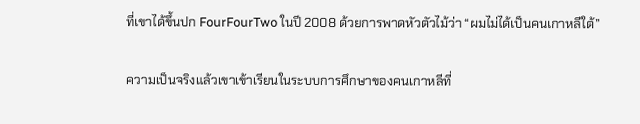ที่เขาได้ขึ้นปก FourFourTwo ในปี 2008 ด้วยการพาดหัวตัวไม้ว่า “ผมไม่ได้เป็นคนเกาหลีใต้”

ความเป็นจริงแล้วเขาเข้าเรียนในระบบการศึกษาของคนเกาหลีที่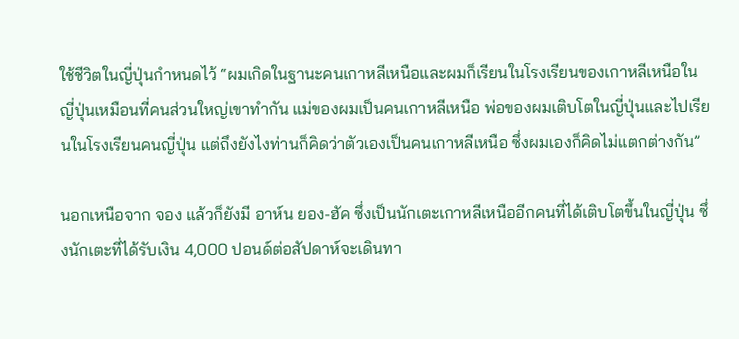ใช้ชีวิตในญี่ปุ่นกำหนดไว้ “ผมเกิดในฐานะคนเกาหลีเหนือและผมก็เรียนในโรงเรียนของเกาหลีเหนือในญี่ปุ่นเหมือนที่คนส่วนใหญ่เขาทำกัน แม่ของผมเป็นคนเกาหลีเหนือ พ่อของผมเติบโตในญี่ปุ่นและไปเรียนในโรงเรียนคนญี่ปุ่น แต่ถึงยังไงท่านก็คิดว่าตัวเองเป็นคนเกาหลีเหนือ ซึ่งผมเองก็คิดไม่แตกต่างกัน”

นอกเหนือจาก จอง แล้วก็ยังมี อาห์น ยอง-ฮัค ซึ่งเป็นนักเตะเกาหลีเหนืออีกคนที่ได้เติบโตขึ้นในญี่ปุ่น ซึ่งนักเตะที่ได้รับเงิน 4,000 ปอนด์ต่อสัปดาห์จะเดินทา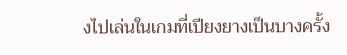งไปเล่นในเกมที่เปียงยางเป็นบางครั้ง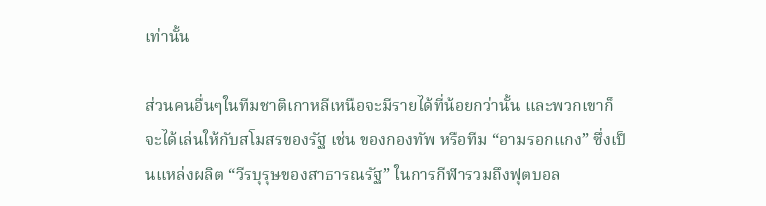เท่านั้น

ส่วนคนอื่นๆในทีมชาติเกาหลีเหนือจะมีรายได้ที่น้อยกว่านั้น และพวกเขาก็จะได้เล่นให้กับสโมสรของรัฐ เช่น ของกองทัพ หรือทีม “อามรอกแกง” ซึ่งเป็นแหล่งผลิต “วีรบุรุษของสาธารณรัฐ” ในการกีฬารวมถึงฟุตบอล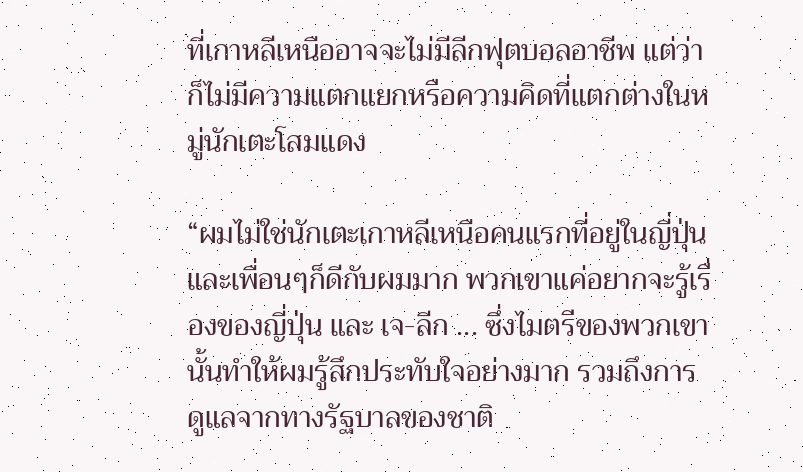ที่เกาหลีเหนืออาจจะไม่มีลีกฟุตบอลอาชีพ แต่ว่าก็ไม่มีความแตกแยกหรือความคิดที่แตกต่างในหมู่นักเตะโสมแดง

“ผมไม่ใช่นักเตะเกาหลีเหนือคนแรกที่อยู่ในญี่ปุ่น และเพื่อนๆก็ดีกับผมมาก พวกเขาแค่อยากจะรู้เรื่องของญี่ปุ่น และ เจ-ลีก ... ซึ่งไมตรีของพวกเขานั้นทำให้ผมรู้สึกประทับใจอย่างมาก รวมถึงการดูแลจากทางรัฐบาลของชาติ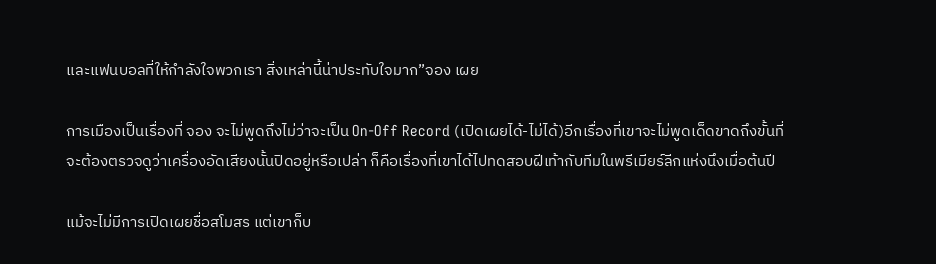และแฟนบอลที่ให้กำลังใจพวกเรา สิ่งเหล่านี้น่าประทับใจมาก”จอง เผย

การเมืองเป็นเรื่องที่ จอง จะไม่พูดถึงไม่ว่าจะเป็น On-Off Record (เปิดเผยได้-ไม่ได้)อีกเรื่องที่เขาจะไม่พูดเด็ดขาดถึงขั้นที่จะต้องตรวจดูว่าเครื่องอัดเสียงนั้นปิดอยู่หรือเปล่า ก็คือเรื่องที่เขาได้ไปทดสอบฝีเท้ากับทีมในพรีเมียร์ลีกแห่งนึงเมื่อต้นปี

แม้จะไม่มีการเปิดเผยชื่อสโมสร แต่เขาก็บ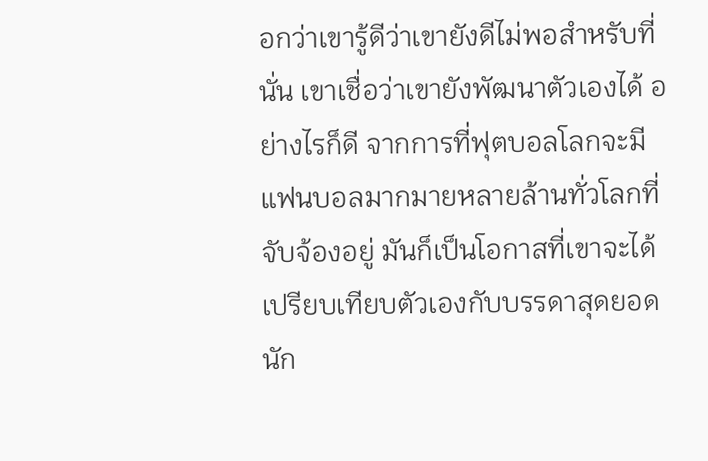อกว่าเขารู้ดีว่าเขายังดีไม่พอสำหรับที่นั่น เขาเชื่อว่าเขายังพัฒนาตัวเองได้ อย่างไรก็ดี จากการที่ฟุตบอลโลกจะมีแฟนบอลมากมายหลายล้านทั่วโลกที่จับจ้องอยู่ มันก็เป็นโอกาสที่เขาจะได้เปรียบเทียบตัวเองกับบรรดาสุดยอดนัก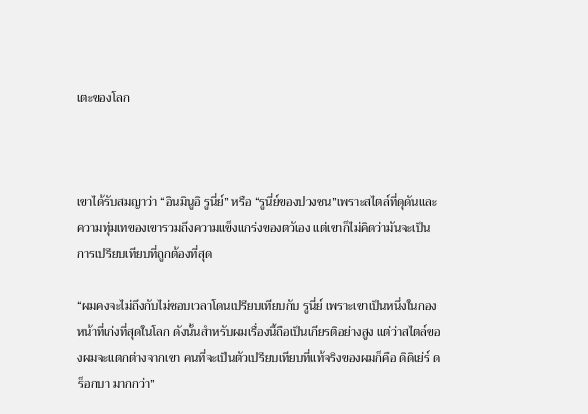เตะของโลก



เขาได้รับสมญาว่า “อินมินูอิ รูนี่ย์” หรือ “รูนี่ย์ของปวงชน”เพราะสไตล์ที่ดุดันและความทุ่มเทของเขารวมถึงความแข็งแกร่งของตวัเอง แต่เขาก็ไม่คิดว่ามันจะเป็นการเปรียบเทียบที่ถูกต้องที่สุด

“ผมคงจะไม่ถึงกับไม่ชอบเวลาโดนเปรียบเทียบกับ รูนี่ย์ เพราะเขาเป็นหนึ่งในกองหน้าที่เก่งที่สุดในโลก ดังนั้นสำหรับผมเรื่องนี้ถือเป็นเกียรติอย่างสูง แต่ว่าสไตล์ของผมจะแตกต่างจากเขา คนที่จะเป็นตัวเปรียบเทียบที่แท้จริงของผมก็คือ ดิดิเย่ร์ ดร็อกบา มากกว่า”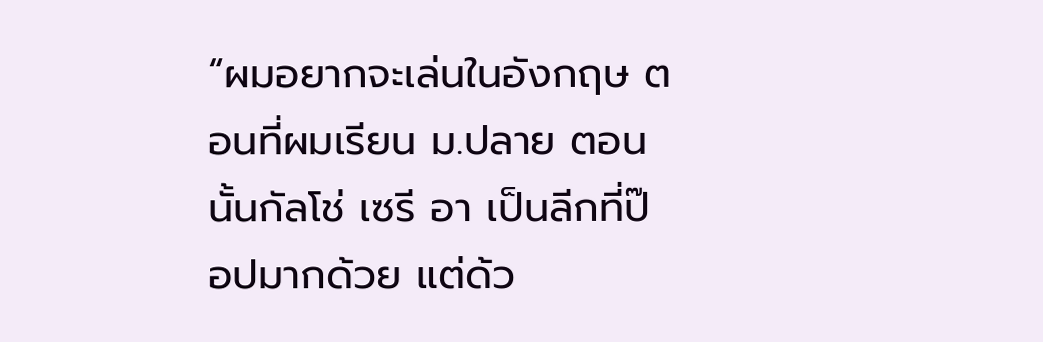“ผมอยากจะเล่นในอังกฤษ ตอนที่ผมเรียน ม.ปลาย ตอนนั้นกัลโช่ เซรี อา เป็นลีกที่ป๊อปมากด้วย แต่ด้ว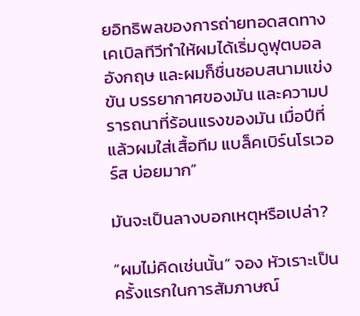ยอิทธิพลของการถ่ายทอดสดทางเคเบิลทีวีทำให้ผมได้เริ่มดูฟุตบอลอังกฤษ และผมก็ชื่นชอบสนามแข่งขัน บรรยากาศของมัน และความปรารถนาที่ร้อนแรงของมัน เมื่อปีที่แล้วผมใส่เสื้อทีม แบล็คเบิร์นโรเวอร์ส บ่อยมาก”

มันจะเป็นลางบอกเหตุหรือเปล่า?

“ผมไม่คิดเช่นนั้น” จอง หัวเราะเป็นครั้งแรกในการสัมภาษณ์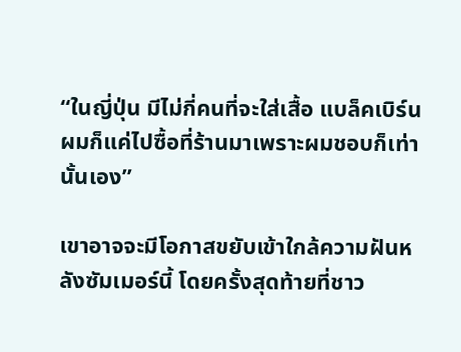“ในญี่ปุ่น มีไม่กี่คนที่จะใส่เสื้อ แบล็คเบิร์น ผมก็แค่ไปซื้อที่ร้านมาเพราะผมชอบก็เท่านั้นเอง”

เขาอาจจะมีโอกาสขยับเข้าใกล้ความฝันหลังซัมเมอร์นี้ โดยครั้งสุดท้ายที่ชาว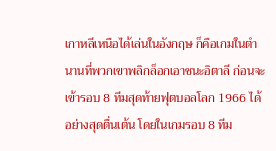เกาหลีเหนือได้เล่นในอังกฤษ ก็คือเกมในตำนานที่พวกเขาพลิกล็อกเอาชนะอิตาลี ก่อนจะเข้ารอบ 8 ทีมสุดท้ายฟุตบอลโลก 1966 ได้อย่างสุดตื่นเต้น โดยในเกมรอบ 8 ทีม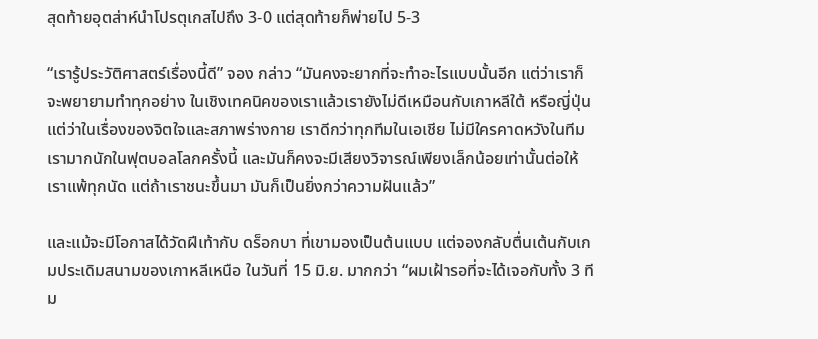สุดท้ายอุตส่าห์นำโปรตุเกสไปถึง 3-0 แต่สุดท้ายก็พ่ายไป 5-3

“เรารู้ประวัติศาสตร์เรื่องนี้ดี” จอง กล่าว “มันคงจะยากที่จะทำอะไรแบบนั้นอีก แต่ว่าเราก็จะพยายามทำทุกอย่าง ในเชิงเทคนิคของเราแล้วเรายังไม่ดีเหมือนกับเกาหลีใต้ หรือญี่ปุ่น แต่ว่าในเรื่องของจิตใจและสภาพร่างกาย เราดีกว่าทุกทีมในเอเชีย ไม่มีใครคาดหวังในทีมเรามากนักในฟุตบอลโลกครั้งนี้ และมันก็คงจะมีเสียงวิจารณ์เพียงเล็กน้อยเท่านั้นต่อให้เราแพ้ทุกนัด แต่ถ้าเราชนะขึ้นมา มันก็เป็นยิ่งกว่าความฝันแล้ว”

และแม้จะมีโอกาสได้วัดฝีเท้ากับ ดร็อกบา ที่เขามองเป็นต้นแบบ แต่จองกลับตื่นเต้นกับเกมประเดิมสนามของเกาหลีเหนือ ในวันที่ 15 มิ.ย. มากกว่า “ผมเฝ้ารอที่จะได้เจอกับทั้ง 3 ทีม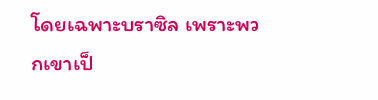โดยเฉพาะบราซิล เพราะพวกเขาเป็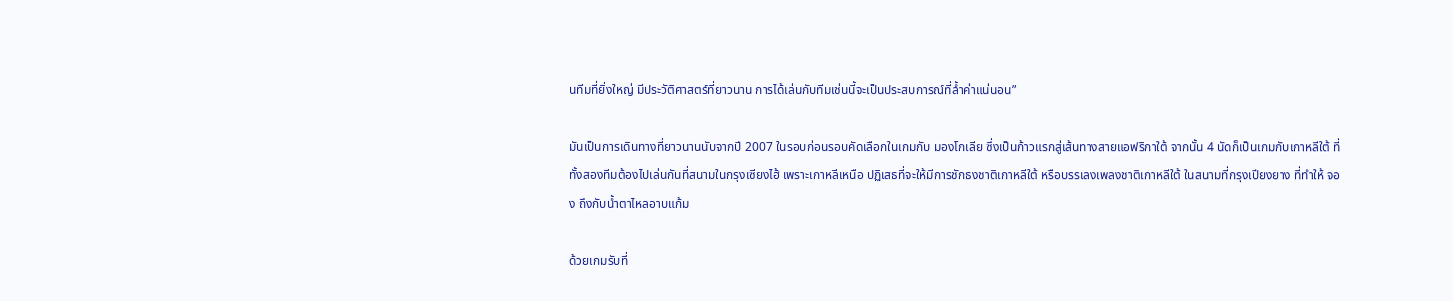นทีมที่ยิ่งใหญ่ มีประวัติศาสตร์ที่ยาวนาน การได้เล่นกับทีมเช่นนี้จะเป็นประสบการณ์ที่ล้ำค่าแน่นอน”

มันเป็นการเดินทางที่ยาวนานนับจากปี 2007 ในรอบก่อนรอบคัดเลือกในเกมกับ มองโกเลีย ซึ่งเป็นก้าวแรกสู่เส้นทางสายแอฟริกาใต้ จากนั้น 4 นัดก็เป็นเกมกับเกาหลีใต้ ที่ทั้งสองทีมต้องไปเล่นกันที่สนามในกรุงเซียงไฮ้ เพราะเกาหลีเหนือ ปฏิเสธที่จะให้มีการชักธงชาติเกาหลีใต้ หรือบรรเลงเพลงชาติเกาหลีใต้ ในสนามที่กรุงเปียงยาง ที่ทำให้ จอง ถึงกับน้ำตาไหลอาบแก้ม

ด้วยเกมรับที่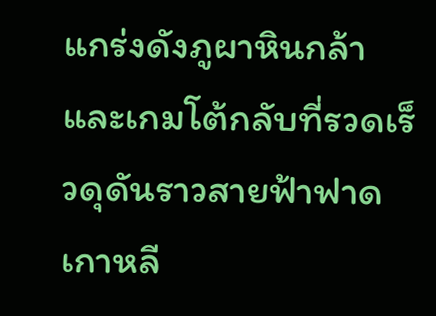แกร่งดังภูผาหินกล้า และเกมโต้กลับที่รวดเร็วดุดันราวสายฟ้าฟาด เกาหลี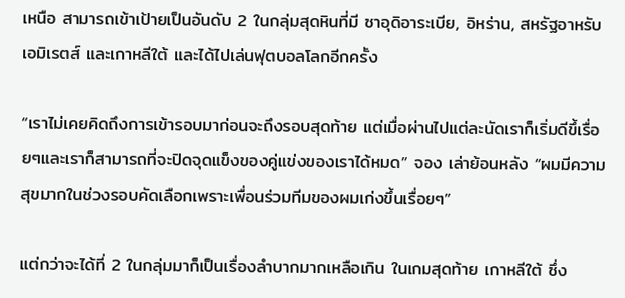เหนือ สามารถเข้าเป้ายเป็นอันดับ 2 ในกลุ่มสุดหินที่มี ซาอุดิอาระเบีย, อิหร่าน, สหรัฐอาหรับเอมิเรตส์ และเกาหลีใต้ และได้ไปเล่นฟุตบอลโลกอีกครั้ง

“เราไม่เคยคิดถึงการเข้ารอบมาก่อนจะถึงรอบสุดท้าย แต่เมื่อผ่านไปแต่ละนัดเราก็เริ่มดีขึ้เรื่อยๆและเราก็สามารถที่จะปิดจุดแข็งของคู่แข่งของเราได้หมด” จอง เล่าย้อนหลัง “ผมมีความสุขมากในช่วงรอบคัดเลือกเพราะเพื่อนร่วมทีมของผมเก่งขึ้นเรื่อยๆ”

แต่กว่าจะได้ที่ 2 ในกลุ่มมาก็เป็นเรื่องลำบากมากเหลือเกิน ในเกมสุดท้าย เกาหลีใต้ ซึ่ง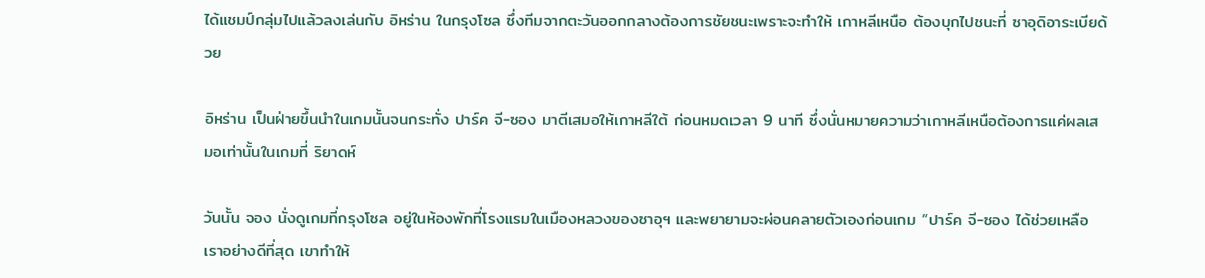ได้แชมป์กลุ่มไปแล้วลงเล่นกับ อิหร่าน ในกรุงโซล ซึ่งทีมจากตะวันออกกลางต้องการชัยชนะเพราะจะทำให้ เกาหลีเหนือ ต้องบุกไปชนะที่ ซาอุดิอาระเบียด้วย

อิหร่าน เป็นฝ่ายขึ้นนำในเกมนั้นจนกระทั่ง ปาร์ค จี-ซอง มาตีเสมอให้เกาหลีใต้ ก่อนหมดเวลา 9 นาที ซึ่งนั่นหมายความว่าเกาหลีเหนือต้องการแค่ผลเสมอเท่านั้นในเกมที่ ริยาดห์

วันนั้น จอง นั่งดูเกมที่กรุงโซล อยู่ในห้องพักที่โรงแรมในเมืองหลวงของซาอุฯ และพยายามจะผ่อนคลายตัวเองก่อนเกม “ปาร์ค จี-ซอง ได้ช่วยเหลือเราอย่างดีที่สุด เขาทำให้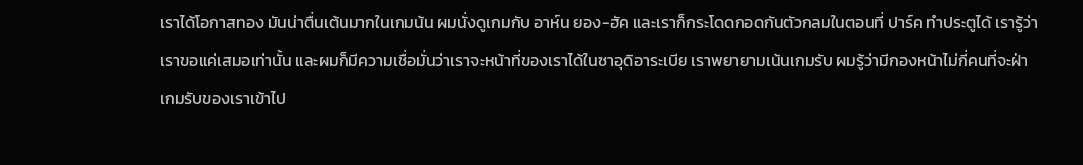เราได้โอกาสทอง มันน่าตื่นเต้นมากในเกมน้น ผมนั่งดูเกมกับ อาห์น ยอง-ฮัค และเราก็กระโดดกอดกันตัวกลมในตอนที่ ปาร์ค ทำประตูได้ เรารู้ว่าเราขอแค่เสมอเท่านั้น และผมก็มีความเชื่อมั่นว่าเราจะหน้าที่ของเราได้ในซาอุดิอาระเบีย เราพยายามเน้นเกมรับ ผมรู้ว่ามีกองหน้าไม่กี่คนที่จะฝ่าเกมรับของเราเข้าไป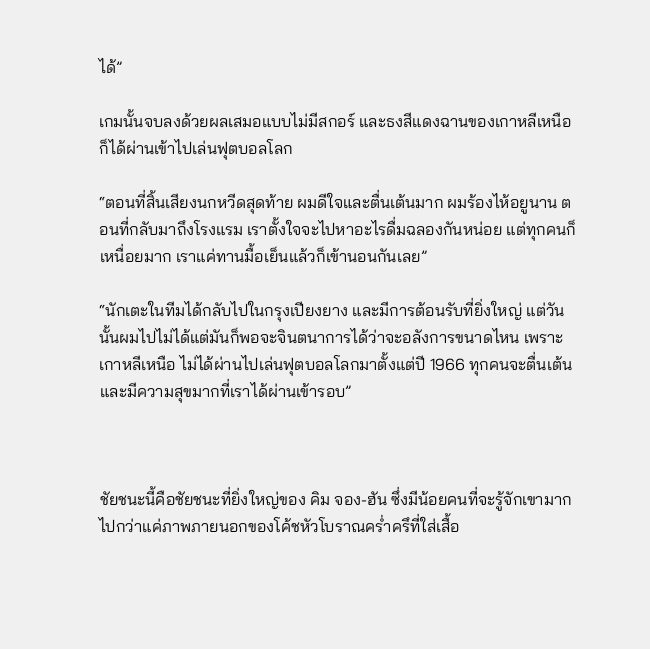ได้”

เกมนั้นจบลงด้วยผลเสมอแบบไม่มีสกอร์ และธงสีแดงฉานของเกาหลีเหนือก็ได้ผ่านเข้าไปเล่นฟุตบอลโลก

“ตอนที่สิ้นเสียงนกหวีดสุดท้าย ผมดีใจและตื่นเต้นมาก ผมร้องไห้อยูนาน ตอนที่กลับมาถึงโรงแรม เราตั้งใจจะไปหาอะไรดื่มฉลองกันหน่อย แต่ทุกคนก็เหนื่อยมาก เราแค่ทานมื้อเย็นแล้วก็เข้านอนกันเลย”

“นักเตะในทีมได้กลับไปในกรุงเปียงยาง และมีการต้อนรับที่ยิ่งใหญ่ แต่วันนั้นผมไปไม่ได้แต่มันก็พอจะจินตนาการได้ว่าจะอลังการขนาดไหน เพราะเกาหลีเหนือ ไม่ได้ผ่านไปเล่นฟุตบอลโลกมาตั้งแต่ปี 1966 ทุกคนจะตื่นเต้นและมีความสุขมากที่เราได้ผ่านเข้ารอบ”



ชัยชนะนี้คือชัยชนะที่ยิ่งใหญ่ของ คิม จอง-ฮัน ซึ่งมีน้อยคนที่จะรู้จักเขามากไปกว่าแค่ภาพภายนอกของโค้ชหัวโบราณคร่ำครึที่ใส่เสื้อ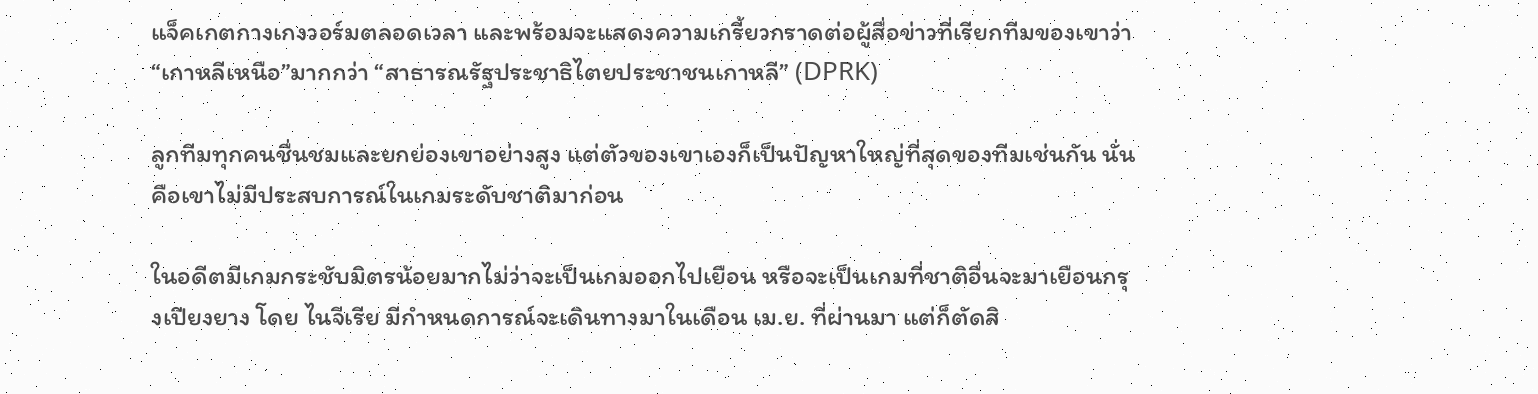แจ็คเกตกางเกงวอร์มตลอดเวลา และพร้อมจะแสดงความเกรี้ยวกราดต่อผู้สื่อข่าวที่เรียกทีมของเขาว่า “เกาหลีเหนือ”มากกว่า “สาธารณรัฐประชาธิไตยประชาชนเกาหลี” (DPRK)

ลูกทีมทุกคนชื่นชมและยกย่องเขาอย่างสูง แต่ตัวของเขาเองก็เป็นปัญหาใหญ่ที่สุดของทีมเช่นกัน นั่นคือเขาไม่มีประสบการณ์ในเกมระดับชาติมาก่อน

ในอดีตมีเกมกระชับมิตรน้อยมากไม่ว่าจะเป็นเกมออกไปเยือน หรือจะเป็นเกมที่ชาติอื่นจะมาเยือนกรุงเปียงยาง โดย ไนจีเรีย มีกำหนดการณ์จะเดินทางมาในเดือน เม.ย. ที่ผ่านมา แต่ก็ตัดสิ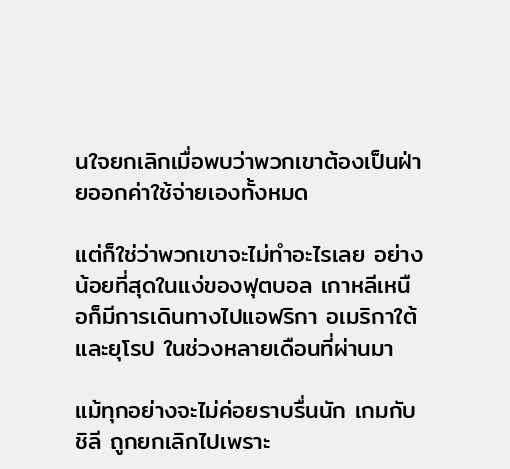นใจยกเลิกเมื่อพบว่าพวกเขาต้องเป็นฝ่ายออกค่าใช้จ่ายเองทั้งหมด

แต่ก็ใช่ว่าพวกเขาจะไม่ทำอะไรเลย อย่างน้อยที่สุดในแง่ของฟุตบอล เกาหลีเหนือก็มีการเดินทางไปแอฟริกา อเมริกาใต้ และยุโรป ในช่วงหลายเดือนที่ผ่านมา

แม้ทุกอย่างจะไม่ค่อยราบรื่นนัก เกมกับ ชิลี ถูกยกเลิกไปเพราะ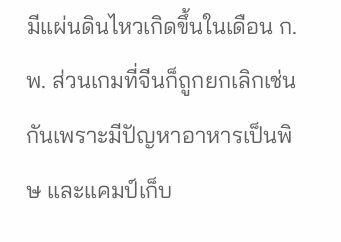มีแผ่นดินไหวเกิดขึ้นในเดือน ก.พ. ส่วนเกมที่จีนก็ถูกยกเลิกเช่นกันเพราะมีปัญหาอาหารเป็นพิษ และแคมป์เก็บ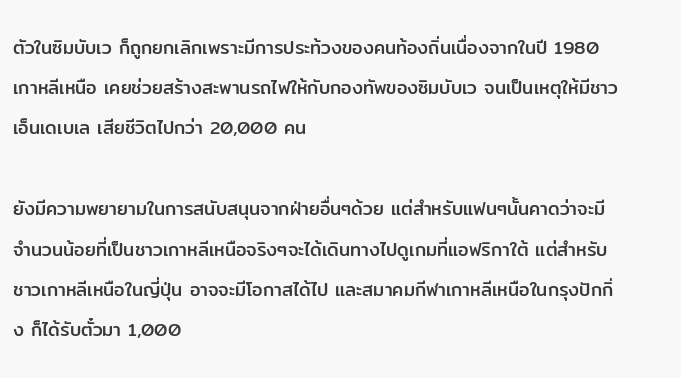ตัวในซิมบับเว ก็ถูกยกเลิกเพราะมีการประท้วงของคนท้องถิ่นเนื่องจากในปี 1980 เกาหลีเหนือ เคยช่วยสร้างสะพานรถไฟให้กับกองทัพของซิมบับเว จนเป็นเหตุให้มีชาว เอ็นเดเบเล เสียชีวิตไปกว่า 20,000 คน

ยังมีความพยายามในการสนับสนุนจากฝ่ายอื่นๆด้วย แต่สำหรับแฟนๆนั้นคาดว่าจะมีจำนวนน้อยที่เป็นชาวเกาหลีเหนือจริงๆจะได้เดินทางไปดูเกมที่แอฟริกาใต้ แต่สำหรับชาวเกาหลีเหนือในญี่ปุ่น อาจจะมีโอกาสได้ไป และสมาคมกีฬาเกาหลีเหนือในกรุงปักกิ่ง ก็ได้รับตั๋วมา 1,000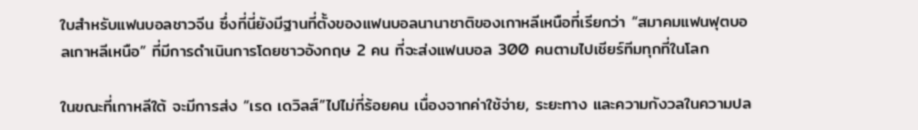ใบสำหรับแฟนบอลชาวจีน ซึ่งที่นี่ยังมีฐานที่ตั้งของแฟนบอลนานาชาติของเกาหลีเหนือที่เรียกว่า “สมาคมแฟนฟุตบอลเกาหลีเหนือ” ที่มีการดำเนินการโดยชาวอังกฤษ 2 คน ที่จะส่งแฟนบอล 300 คนตามไปเชียร์ทีมทุกที่ในโลก

ในขณะที่เกาหลีใต้ จะมีการส่ง “เรด เดวิลส์”ไปไม่กี่ร้อยคน เนื่องจากค่าใช้จ่าย, ระยะทาง และความกังวลในความปล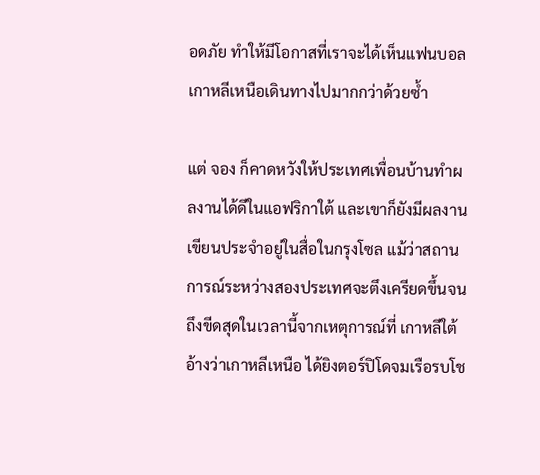อดภัย ทำให้มีโอกาสที่เราจะได้เห็นแฟนบอลเกาหลีเหนือเดินทางไปมากกว่าด้วยซ้ำ

แต่ จอง ก็คาดหวังให้ประเทศเพื่อนบ้านทำผลงานได้ดีในแอฟริกาใต้ และเขาก็ยังมีผลงานเขียนประจำอยู่ในสื่อในกรุงโซล แม้ว่าสถานการณ์ระหว่างสองประเทศจะตึงเครียดขึ้นจนถึงขีดสุดในเวลานี้จากเหตุการณ์ที่ เกาหลีใต้ อ้างว่าเกาหลีเหนือ ได้ยิงตอร์ปิโดจมเรือรบโช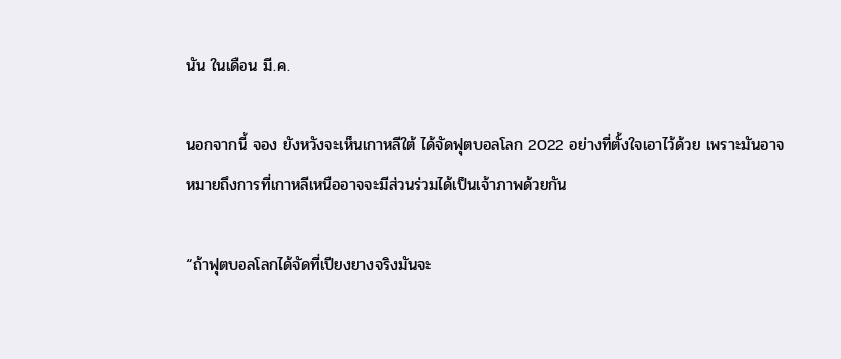นัน ในเดือน มี.ค.

นอกจากนี้ จอง ยังหวังจะเห็นเกาหลีใต้ ได้จัดฟุตบอลโลก 2022 อย่างที่ตั้งใจเอาไว้ด้วย เพราะมันอาจหมายถึงการที่เกาหลีเหนืออาจจะมีส่วนร่วมได้เป็นเจ้าภาพด้วยกัน

“ถ้าฟุตบอลโลกได้จัดที่เปียงยางจริงมันจะ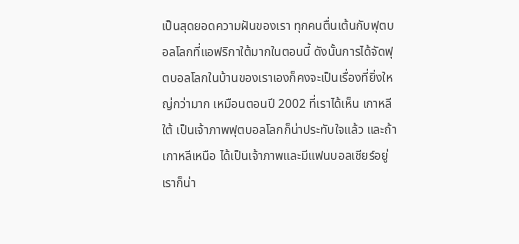เป็นสุดยอดความฝันของเรา ทุกคนตื่นเต้นกับฟุตบอลโลกที่แอฟริกาใต้มากในตอนนี้ ดังนั้นการได้จัดฟุตบอลโลกในบ้านของเราเองก็คงจะเป็นเรื่องที่ยิ่งใหญ่กว่ามาก เหมือนตอนปี 2002 ที่เราได้เห็น เกาหลีใต้ เป็นเจ้าภาพฟุตบอลโลกก็น่าประทับใจแล้ว และถ้าเกาหลีเหนือ ได้เป็นเจ้าภาพและมีแฟนบอลเชียร์อยู่ เราก็น่า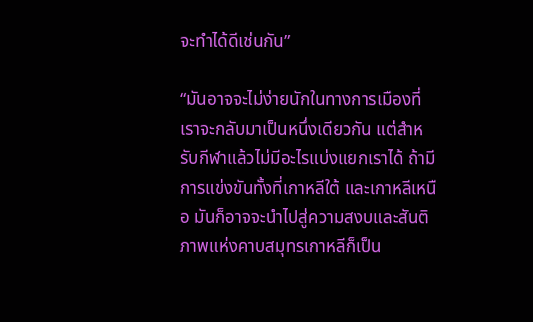จะทำได้ดีเช่นกัน”

“มันอาจจะไม่ง่ายนักในทางการเมืองที่เราจะกลับมาเป็นหนึ่งเดียวกัน แต่สำหรับกีฬาแล้วไม่มีอะไรแบ่งแยกเราได้ ถ้ามีการแข่งขันทั้งที่เกาหลีใต้ และเกาหลีเหนือ มันก็อาจจะนำไปสู่ความสงบและสันติภาพแห่งคาบสมุทรเกาหลีก็เป็น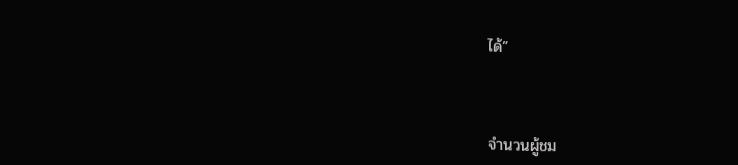ได้”



จำนวนผู้ชม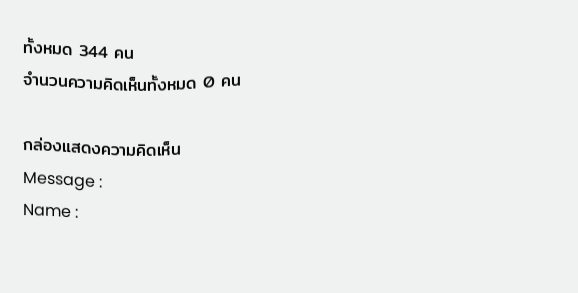ทั้งหมด 344 คน
จำนวนความคิดเห็นทั้งหมด 0 คน

กล่องแสดงความคิดเห็น
Message :
Name :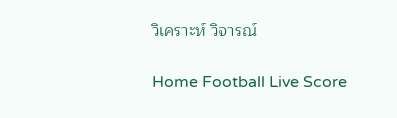วิเคราะห์ วิจารณ์

Home Football Live Score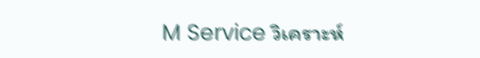M Service วิเคราะห์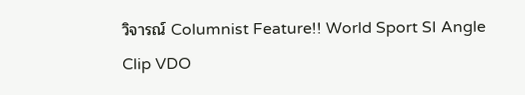วิจารณ์ Columnist Feature!! World Sport SI Angle Clip VDO